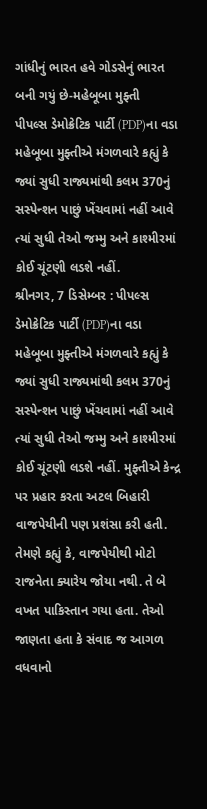ગાંધીનું ભારત હવે ગોડસેનું ભારત બની ગયું છે-મહેબૂબા મુફ્તી
પીપલ્સ ડેમોક્રેટિક પાર્ટી (PDP)ના વડા મહેબૂબા મુફ્તીએ મંગળવારે કહ્યું કે જ્યાં સુધી રાજ્યમાંથી કલમ 370નું સસ્પેન્શન પાછું ખેંચવામાં નહીં આવે ત્યાં સુધી તેઓ જમ્મુ અને કાશ્મીરમાં કોઈ ચૂંટણી લડશે નહીં.
શ્રીનગર, 7 ડિસેમ્બર : પીપલ્સ ડેમોક્રેટિક પાર્ટી (PDP)ના વડા મહેબૂબા મુફ્તીએ મંગળવારે કહ્યું કે જ્યાં સુધી રાજ્યમાંથી કલમ 370નું સસ્પેન્શન પાછું ખેંચવામાં નહીં આવે ત્યાં સુધી તેઓ જમ્મુ અને કાશ્મીરમાં કોઈ ચૂંટણી લડશે નહીં. મુફ્તીએ કેન્દ્ર પર પ્રહાર કરતા અટલ બિહારી વાજપેયીની પણ પ્રશંસા કરી હતી. તેમણે કહ્યું કે, વાજપેયીથી મોટો રાજનેતા ક્યારેય જોયા નથી. તે બે વખત પાકિસ્તાન ગયા હતા. તેઓ જાણતા હતા કે સંવાદ જ આગળ વધવાનો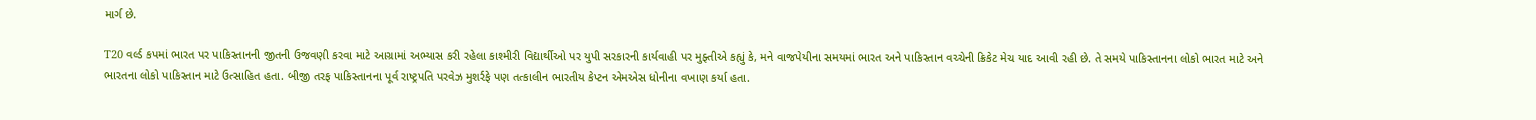માર્ગ છે.

T20 વર્લ્ડ કપમાં ભારત પર પાકિસ્તાનની જીતની ઉજવણી કરવા માટે આગ્રામાં અભ્યાસ કરી રહેલા કાશ્મીરી વિદ્યાર્થીઓ પર યુપી સરકારની કાર્યવાહી પર મુફ્તીએ કહ્યું કે, મને વાજપેયીના સમયમાં ભારત અને પાકિસ્તાન વચ્ચેની ક્રિકેટ મેચ યાદ આવી રહી છે. તે સમયે પાકિસ્તાનના લોકો ભારત માટે અને ભારતના લોકો પાકિસ્તાન માટે ઉત્સાહિત હતા. બીજી તરફ પાકિસ્તાનના પૂર્વ રાષ્ટ્રપતિ પરવેઝ મુશર્રફે પણ તત્કાલીન ભારતીય કેપ્ટન એમએસ ધોનીના વખાણ કર્યા હતા.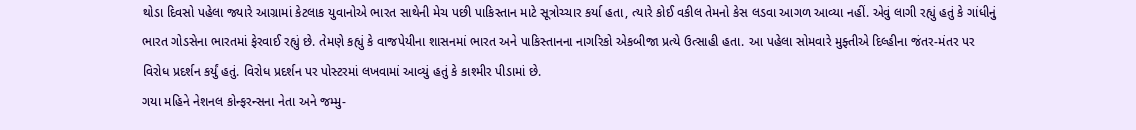થોડા દિવસો પહેલા જ્યારે આગ્રામાં કેટલાક યુવાનોએ ભારત સાથેની મેચ પછી પાકિસ્તાન માટે સૂત્રોચ્ચાર કર્યા હતા, ત્યારે કોઈ વકીલ તેમનો કેસ લડવા આગળ આવ્યા નહીં. એવું લાગી રહ્યું હતું કે ગાંધીનું ભારત ગોડસેના ભારતમાં ફેરવાઈ રહ્યું છે. તેમણે કહ્યું કે વાજપેયીના શાસનમાં ભારત અને પાકિસ્તાનના નાગરિકો એકબીજા પ્રત્યે ઉત્સાહી હતા. આ પહેલા સોમવારે મુફ્તીએ દિલ્હીના જંતર-મંતર પર વિરોધ પ્રદર્શન કર્યું હતું. વિરોધ પ્રદર્શન પર પોસ્ટરમાં લખવામાં આવ્યું હતું કે કાશ્મીર પીડામાં છે.
ગયા મહિને નેશનલ કોન્ફરન્સના નેતા અને જમ્મુ-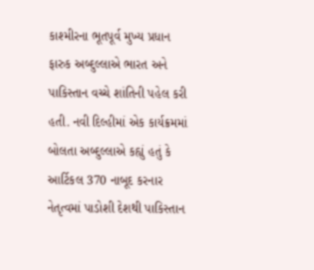કાશ્મીરના ભૂતપૂર્વ મુખ્ય પ્રધાન ફારુક અબ્દુલ્લાએ ભારત અને પાકિસ્તાન વચ્ચે શાંતિની પહેલ કરી હતી. નવી દિલ્હીમાં એક કાર્યક્રમમાં બોલતા અબ્દુલ્લાએ કહ્યું હતું કે આર્ટિકલ 370 નાબૂદ કરનાર નેતૃત્વમાં પાડોશી દેશથી પાકિસ્તાન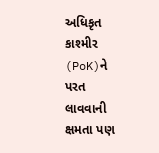અધિકૃત કાશ્મીર (PoK)ને પરત લાવવાની ક્ષમતા પણ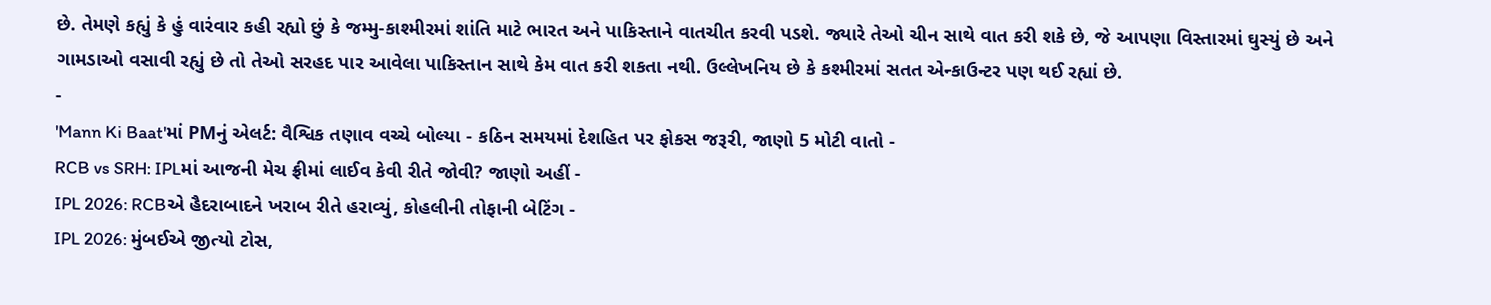છે. તેમણે કહ્યું કે હું વારંવાર કહી રહ્યો છું કે જમ્મુ-કાશ્મીરમાં શાંતિ માટે ભારત અને પાકિસ્તાને વાતચીત કરવી પડશે. જ્યારે તેઓ ચીન સાથે વાત કરી શકે છે, જે આપણા વિસ્તારમાં ઘુસ્યું છે અને ગામડાઓ વસાવી રહ્યું છે તો તેઓ સરહદ પાર આવેલા પાકિસ્તાન સાથે કેમ વાત કરી શકતા નથી. ઉલ્લેખનિય છે કે કશ્મીરમાં સતત એન્કાઉન્ટર પણ થઈ રહ્યાં છે.
-
'Mann Ki Baat'માં PMનું એલર્ટ: વૈશ્વિક તણાવ વચ્ચે બોલ્યા - કઠિન સમયમાં દેશહિત પર ફોકસ જરૂરી, જાણો 5 મોટી વાતો -
RCB vs SRH: IPLમાં આજની મેચ ફ્રીમાં લાઈવ કેવી રીતે જોવી? જાણો અહીં -
IPL 2026: RCBએ હૈદરાબાદને ખરાબ રીતે હરાવ્યું, કોહલીની તોફાની બેટિંગ -
IPL 2026: મુંબઈએ જીત્યો ટોસ,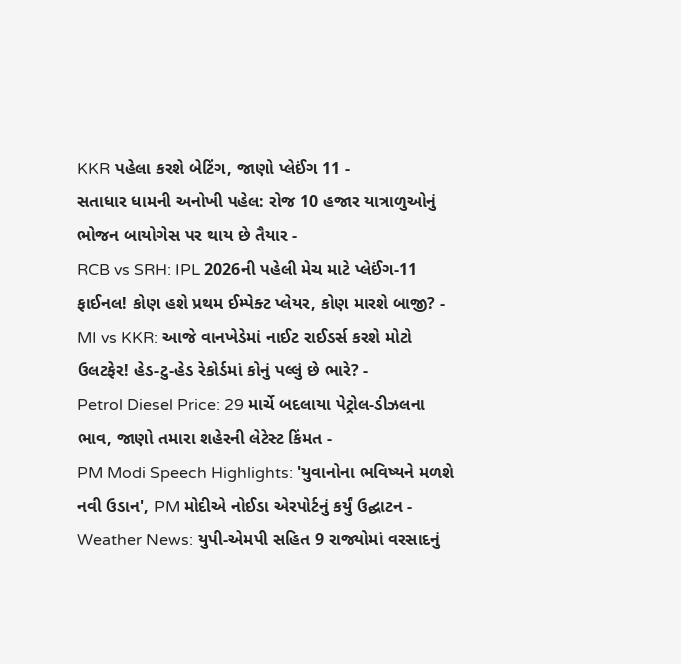KKR પહેલા કરશે બેટિંગ, જાણો પ્લેઈંગ 11 -
સતાધાર ધામની અનોખી પહેલ: રોજ 10 હજાર યાત્રાળુઓનું ભોજન બાયોગેસ પર થાય છે તૈયાર -
RCB vs SRH: IPL 2026ની પહેલી મેચ માટે પ્લેઈંગ-11 ફાઈનલ! કોણ હશે પ્રથમ ઈમ્પેક્ટ પ્લેયર, કોણ મારશે બાજી? -
MI vs KKR: આજે વાનખેડેમાં નાઈટ રાઈડર્સ કરશે મોટો ઉલટફેર! હેડ-ટુ-હેડ રેકોર્ડમાં કોનું પલ્લું છે ભારે? -
Petrol Diesel Price: 29 માર્ચે બદલાયા પેટ્રોલ-ડીઝલના ભાવ, જાણો તમારા શહેરની લેટેસ્ટ કિંમત -
PM Modi Speech Highlights: 'યુવાનોના ભવિષ્યને મળશે નવી ઉડાન', PM મોદીએ નોઈડા એરપોર્ટનું કર્યું ઉદ્ઘાટન -
Weather News: યુપી-એમપી સહિત 9 રાજ્યોમાં વરસાદનું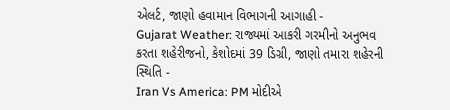એલર્ટ, જાણો હવામાન વિભાગની આગાહી -
Gujarat Weather: રાજ્યમાં આકરી ગરમીનો અનુભવ કરતા શહેરીજનો, કેશોદમાં 39 ડિગ્રી, જાણો તમારા શહેરની સ્થિતિ -
Iran Vs America: PM મોદીએ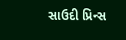સાઉદી પ્રિન્સ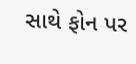સાથે ફોન પર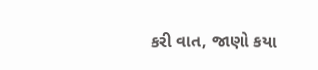કરી વાત, જાણો કયા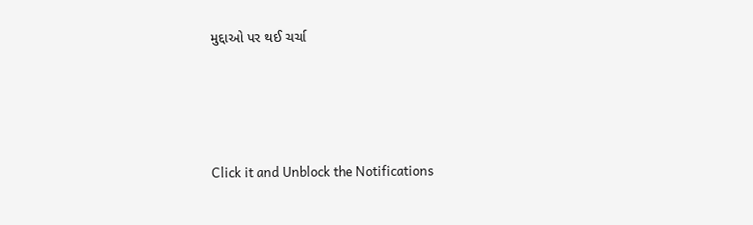મુદ્દાઓ પર થઈ ચર્ચા






Click it and Unblock the Notifications